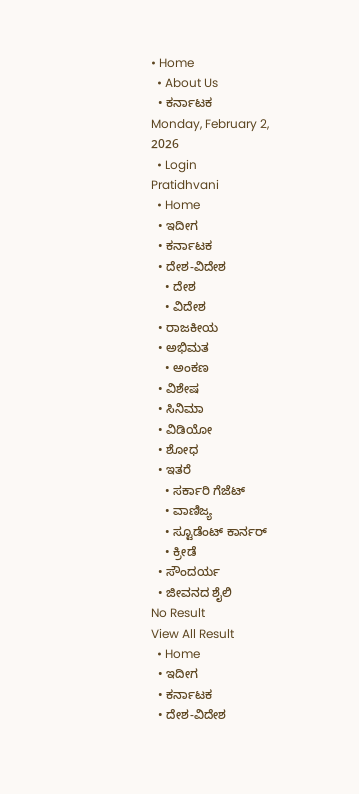• Home
  • About Us
  • ಕರ್ನಾಟಕ
Monday, February 2, 2026
  • Login
Pratidhvani
  • Home
  • ಇದೀಗ
  • ಕರ್ನಾಟಕ
  • ದೇಶ-ವಿದೇಶ
    • ದೇಶ
    • ವಿದೇಶ
  • ರಾಜಕೀಯ
  • ಅಭಿಮತ
    • ಅಂಕಣ
  • ವಿಶೇಷ
  • ಸಿನಿಮಾ
  • ವಿಡಿಯೋ
  • ಶೋಧ
  • ಇತರೆ
    • ಸರ್ಕಾರಿ ಗೆಜೆಟ್
    • ವಾಣಿಜ್ಯ
    • ಸ್ಟೂಡೆಂಟ್‌ ಕಾರ್ನರ್
    • ಕ್ರೀಡೆ
  • ಸೌಂದರ್ಯ
  • ಜೀವನದ ಶೈಲಿ
No Result
View All Result
  • Home
  • ಇದೀಗ
  • ಕರ್ನಾಟಕ
  • ದೇಶ-ವಿದೇಶ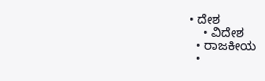• ದೇಶ
    • ವಿದೇಶ
  • ರಾಜಕೀಯ
  •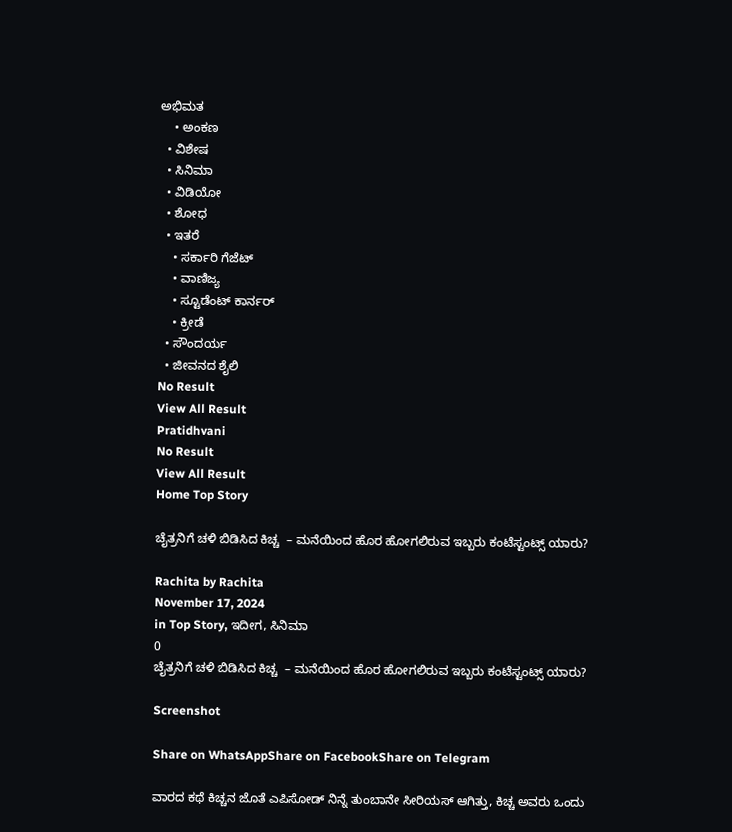ಅಭಿಮತ
    • ಅಂಕಣ
  • ವಿಶೇಷ
  • ಸಿನಿಮಾ
  • ವಿಡಿಯೋ
  • ಶೋಧ
  • ಇತರೆ
    • ಸರ್ಕಾರಿ ಗೆಜೆಟ್
    • ವಾಣಿಜ್ಯ
    • ಸ್ಟೂಡೆಂಟ್‌ ಕಾರ್ನರ್
    • ಕ್ರೀಡೆ
  • ಸೌಂದರ್ಯ
  • ಜೀವನದ ಶೈಲಿ
No Result
View All Result
Pratidhvani
No Result
View All Result
Home Top Story

ಚೈತ್ರನಿಗೆ ಚಳಿ ಬಿಡಿಸಿದ ಕಿಚ್ಚ  – ಮನೆಯಿಂದ ಹೊರ ಹೋಗಲಿರುವ ಇಬ್ಬರು ಕಂಟೆಸ್ಟಂಟ್ಸ್ ಯಾರು?

Rachita by Rachita
November 17, 2024
in Top Story, ಇದೀಗ, ಸಿನಿಮಾ
0
ಚೈತ್ರನಿಗೆ ಚಳಿ ಬಿಡಿಸಿದ ಕಿಚ್ಚ  – ಮನೆಯಿಂದ ಹೊರ ಹೋಗಲಿರುವ ಇಬ್ಬರು ಕಂಟೆಸ್ಟಂಟ್ಸ್ ಯಾರು?

Screenshot

Share on WhatsAppShare on FacebookShare on Telegram

ವಾರದ ಕಥೆ ಕಿಚ್ಚನ ಜೊತೆ ಎಪಿಸೋಡ್ ನಿನ್ನೆ ತುಂಬಾನೇ ಸೀರಿಯಸ್ ಆಗಿತ್ತು, ಕಿಚ್ಚ ಅವರು ಒಂದು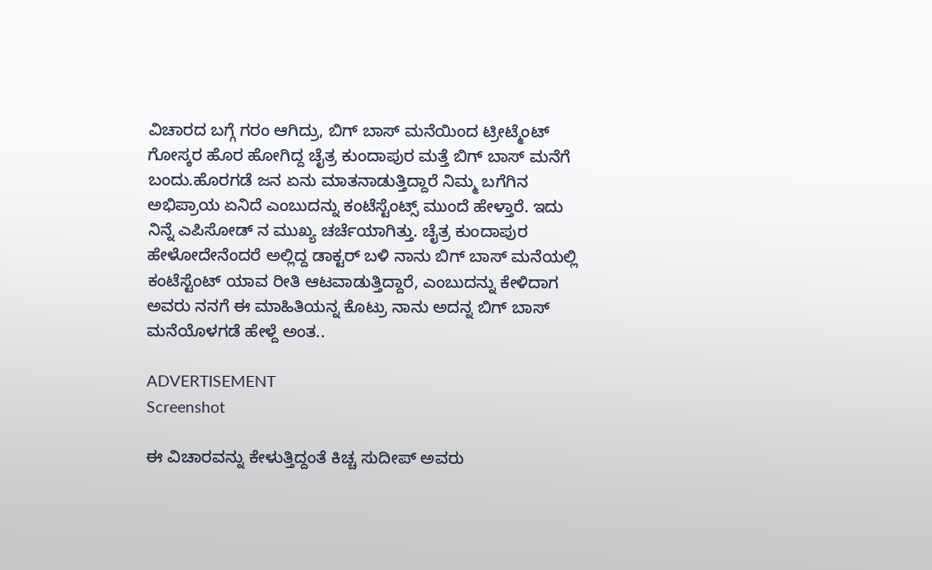ವಿಚಾರದ ಬಗ್ಗೆ ಗರಂ ಆಗಿದ್ರು, ಬಿಗ್ ಬಾಸ್ ಮನೆಯಿಂದ ಟ್ರೀಟ್ಮೆಂಟ್ ಗೋಸ್ಕರ ಹೊರ ಹೋಗಿದ್ದ ಚೈತ್ರ ಕುಂದಾಪುರ ಮತ್ತೆ ಬಿಗ್ ಬಾಸ್ ಮನೆಗೆ ಬಂದು.ಹೊರಗಡೆ ಜನ ಏನು ಮಾತನಾಡುತ್ತಿದ್ದಾರೆ ನಿಮ್ಮ ಬಗೆಗಿನ ಅಭಿಪ್ರಾಯ ಏನಿದೆ ಎಂಬುದನ್ನು ಕಂಟೆಸ್ಟೆಂಟ್ಸ್ ಮುಂದೆ ಹೇಳ್ತಾರೆ. ಇದು ನಿನ್ನೆ ಎಪಿಸೋಡ್ ನ ಮುಖ್ಯ ಚರ್ಚೆಯಾಗಿತ್ತು. ಚೈತ್ರ ಕುಂದಾಪುರ ಹೇಳೋದೇನೆಂದರೆ ಅಲ್ಲಿದ್ದ ಡಾಕ್ಟರ್ ಬಳಿ ನಾನು ಬಿಗ್ ಬಾಸ್ ಮನೆಯಲ್ಲಿ ಕಂಟೆಸ್ಟೆಂಟ್ ಯಾವ ರೀತಿ ಆಟವಾಡುತ್ತಿದ್ದಾರೆ, ಎಂಬುದನ್ನು ಕೇಳಿದಾಗ ಅವರು ನನಗೆ ಈ ಮಾಹಿತಿಯನ್ನ ಕೊಟ್ರು ನಾನು ಅದನ್ನ ಬಿಗ್ ಬಾಸ್ ಮನೆಯೊಳಗಡೆ ಹೇಳ್ದೆ ಅಂತ..

ADVERTISEMENT
Screenshot

ಈ ವಿಚಾರವನ್ನು ಕೇಳುತ್ತಿದ್ದಂತೆ ಕಿಚ್ಚ ಸುದೀಪ್ ಅವರು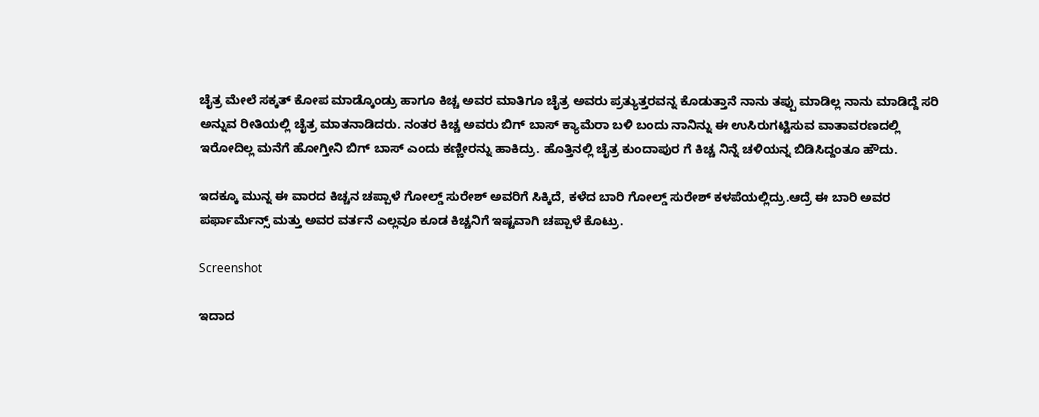ಚೈತ್ರ ಮೇಲೆ ಸಕ್ಕತ್ ಕೋಪ ಮಾಡ್ಕೊಂಡ್ರು ಹಾಗೂ ಕಿಚ್ಚ ಅವರ ಮಾತಿಗೂ ಚೈತ್ರ ಅವರು ಪ್ರತ್ಯುತ್ತರವನ್ನ ಕೊಡುತ್ತಾನೆ ನಾನು ತಪ್ಪು ಮಾಡಿಲ್ಲ ನಾನು ಮಾಡಿದ್ದೆ ಸರಿ ಅನ್ನುವ ರೀತಿಯಲ್ಲಿ ಚೈತ್ರ ಮಾತನಾಡಿದರು. ನಂತರ ಕಿಚ್ಚ ಅವರು ಬಿಗ್ ಬಾಸ್ ಕ್ಯಾಮೆರಾ ಬಳಿ ಬಂದು ನಾನಿನ್ನು ಈ ಉಸಿರುಗಟ್ಟಿಸುವ ವಾತಾವರಣದಲ್ಲಿ ಇರೋದಿಲ್ಲ ಮನೆಗೆ ಹೋಗ್ತೀನಿ ಬಿಗ್ ಬಾಸ್ ಎಂದು ಕಣ್ಣೀರನ್ನು ಹಾಕಿದ್ರು. ಹೊತ್ತಿನಲ್ಲಿ ಚೈತ್ರ ಕುಂದಾಪುರ ಗೆ ಕಿಚ್ಚ ನಿನ್ನೆ ಚಳಿಯನ್ನ ಬಿಡಿಸಿದ್ದಂತೂ ಹೌದು.

ಇದಕ್ಕೂ ಮುನ್ನ ಈ ವಾರದ ಕಿಚ್ಚನ ಚಪ್ಪಾಳೆ ಗೋಲ್ಡ್ ಸುರೇಶ್ ಅವರಿಗೆ ಸಿಕ್ಕಿದೆ, ಕಳೆದ ಬಾರಿ ಗೋಲ್ಡ್ ಸುರೇಶ್ ಕಳಪೆಯಲ್ಲಿದ್ರು.ಆದ್ರೆ ಈ ಬಾರಿ ಅವರ ಪರ್ಫಾರ್ಮೆನ್ಸ್ ಮತ್ತು ಅವರ ವರ್ತನೆ ಎಲ್ಲವೂ ಕೂಡ ಕಿಚ್ಚನಿಗೆ ಇಷ್ಟವಾಗಿ ಚಪ್ಪಾಳೆ ಕೊಟ್ರು.

Screenshot

ಇದಾದ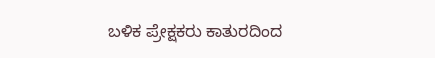ಬಳಿಕ ಪ್ರೇಕ್ಷಕರು ಕಾತುರದಿಂದ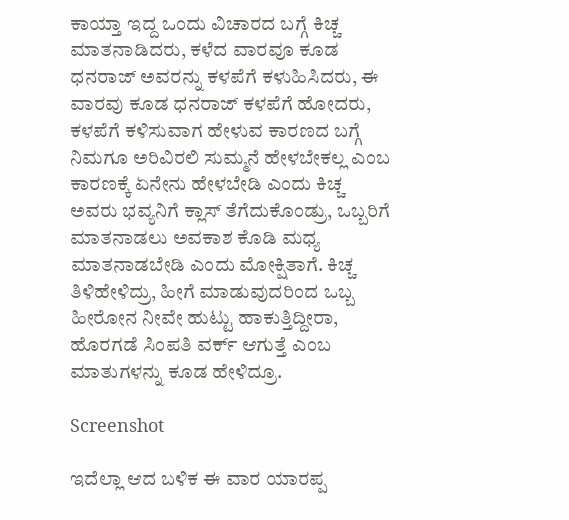ಕಾಯ್ತಾ ಇದ್ದ ಒಂದು ವಿಚಾರದ ಬಗ್ಗೆ ಕಿಚ್ಚ ಮಾತನಾಡಿದರು, ಕಳೆದ ವಾರವೂ ಕೂಡ ಧನರಾಜ್ ಅವರನ್ನು ಕಳಪೆಗೆ ಕಳುಹಿಸಿದರು, ಈ ವಾರವು ಕೂಡ ಧನರಾಜ್ ಕಳಪೆಗೆ ಹೋದರು, ಕಳಪೆಗೆ ಕಳಿಸುವಾಗ ಹೇಳುವ ಕಾರಣದ ಬಗ್ಗೆ ನಿಮಗೂ ಅರಿವಿರಲಿ ಸುಮ್ಮನೆ ಹೇಳಬೇಕಲ್ಲ ಎಂಬ ಕಾರಣಕ್ಕೆ ಏನೇನು ಹೇಳಬೇಡಿ ಎಂದು ಕಿಚ್ಚ ಅವರು ಭವ್ಯನಿಗೆ ಕ್ಲಾಸ್ ತೆಗೆದುಕೊಂಡ್ರು, ಒಬ್ಬರಿಗೆ ಮಾತನಾಡಲು ಅವಕಾಶ ಕೊಡಿ ಮಧ್ಯ ಮಾತನಾಡಬೇಡಿ ಎಂದು ಮೋಕ್ಷಿತಾಗೆ. ಕಿಚ್ಚ ತಿಳಿಹೇಳಿದ್ರು, ಹೀಗೆ ಮಾಡುವುದರಿಂದ ಒಬ್ಬ ಹೀರೋನ ನೀವೇ ಹುಟ್ಟು ಹಾಕುತ್ತಿದ್ದೀರಾ, ಹೊರಗಡೆ ಸಿಂಪತಿ ವರ್ಕ್ ಆಗುತ್ತೆ ಎಂಬ ಮಾತುಗಳನ್ನು ಕೂಡ ಹೇಳಿದ್ರೂ.

Screenshot

ಇದೆಲ್ಲಾ ಆದ ಬಳಿಕ ಈ ವಾರ ಯಾರಪ್ಪ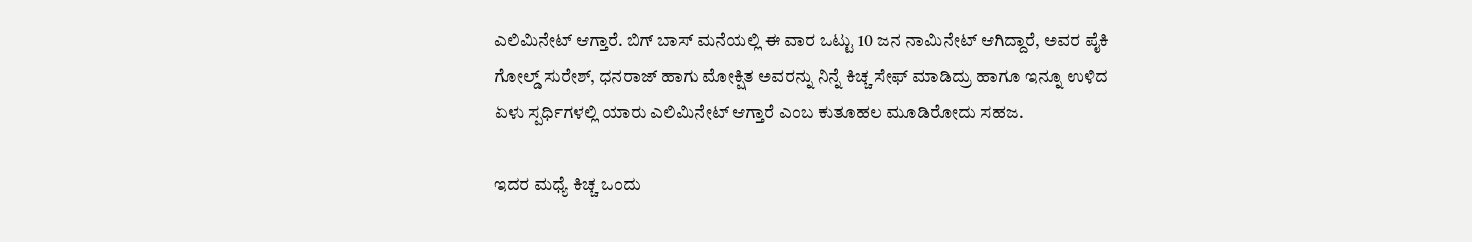ಎಲಿಮಿನೇಟ್ ಆಗ್ತಾರೆ. ಬಿಗ್ ಬಾಸ್ ಮನೆಯಲ್ಲಿ ಈ ವಾರ ಒಟ್ಟು 10 ಜನ ನಾಮಿನೇಟ್ ಆಗಿದ್ದಾರೆ, ಅವರ ಪೈಕಿ ಗೋಲ್ಡ್ ಸುರೇಶ್, ಧನರಾಜ್ ಹಾಗು ಮೋಕ್ಷಿತ ಅವರನ್ನು ನಿನ್ನೆ ಕಿಚ್ಚ ಸೇಫ್ ಮಾಡಿದ್ರು ಹಾಗೂ ಇನ್ನೂ ಉಳಿದ ಏಳು ಸ್ಪರ್ಧಿಗಳಲ್ಲಿ ಯಾರು ಎಲಿಮಿನೇಟ್ ಆಗ್ತಾರೆ ಎಂಬ ಕುತೂಹಲ ಮೂಡಿರೋದು ಸಹಜ.

ಇದರ ಮಧ್ಯೆ ಕಿಚ್ಚ ಒಂದು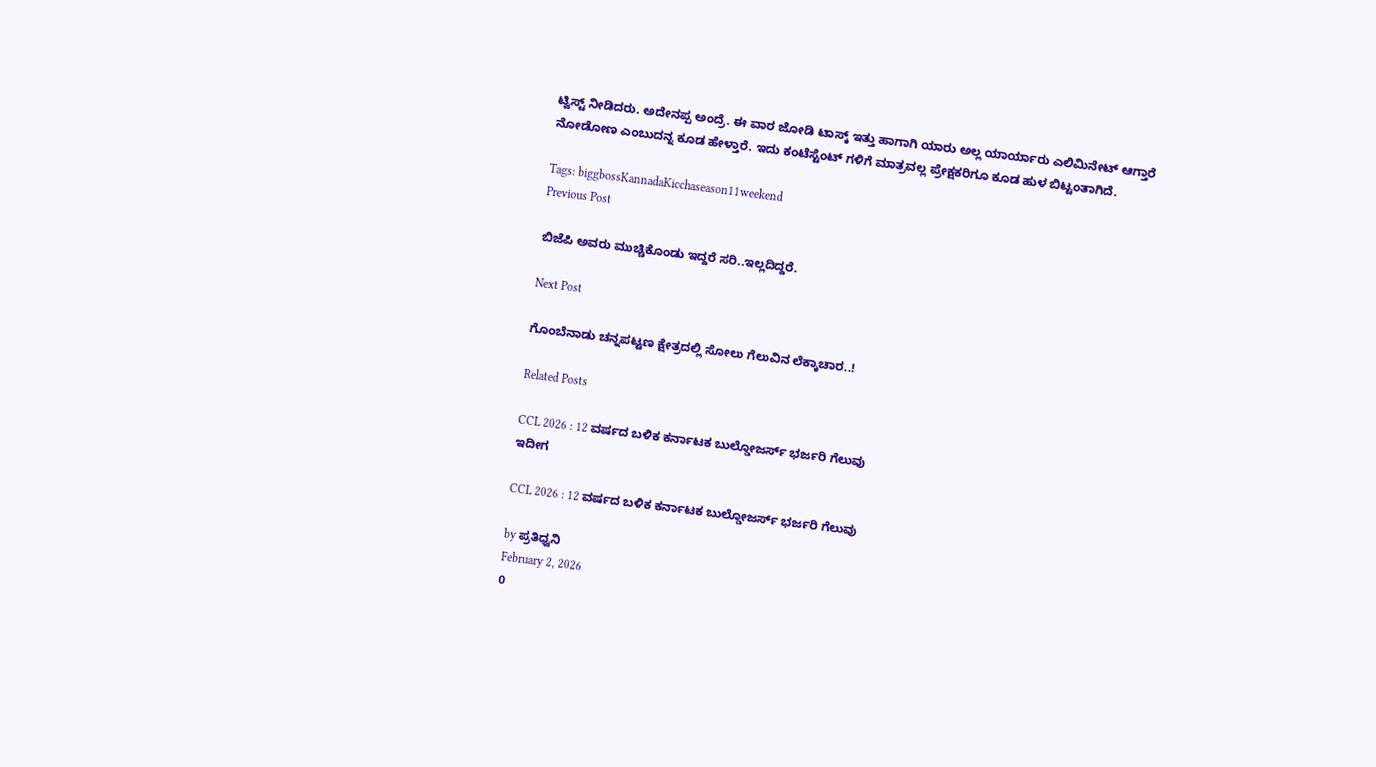ಟ್ವಿಸ್ಟ್ ನೀಡಿದರು. ಅದೇನಪ್ಪ ಅಂದ್ರೆ. ಈ ವಾರ ಜೋಡಿ ಟಾಸ್ಕ್ ಇತ್ತು ಹಾಗಾಗಿ ಯಾರು ಅಲ್ಲ ಯಾರ್ಯಾರು ಎಲಿಮಿನೇಟ್ ಆಗ್ತಾರೆ ನೋಡೋಣ ಎಂಬುದನ್ನ ಕೂಡ ಹೇಳ್ತಾರೆ. ಇದು ಕಂಟೆಸ್ಟೆಂಟ್ ಗಳಿಗೆ ಮಾತ್ರವಲ್ಲ ಪ್ರೇಕ್ಷಕರಿಗೂ ಕೂಡ ಹುಳ ಬಿಟ್ಟಂತಾಗಿದೆ.

Tags: biggbossKannadaKicchaseason11weekend
Previous Post

ಬಿಜೆಪಿ ಅವರು ಮುಚ್ಚಿಕೊಂಡು ಇದ್ದರೆ ಸರಿ..ಇಲ್ಲದಿದ್ದರೆ.

Next Post

ಗೊಂಬೆನಾಡು ಚನ್ನಪಟ್ಟಣ ಕ್ಷೇತ್ರದಲ್ಲಿ ಸೋಲು ಗೆಲುವಿನ ಲೆಕ್ಕಾಚಾರ..!

Related Posts

CCL 2026 : 12 ವರ್ಷದ ಬಳಿಕ ಕರ್ನಾಟಕ ಬುಲ್ಡೋಜರ್ಸ್ ಭರ್ಜರಿ ಗೆಲುವು
ಇದೀಗ

CCL 2026 : 12 ವರ್ಷದ ಬಳಿಕ ಕರ್ನಾಟಕ ಬುಲ್ಡೋಜರ್ಸ್ ಭರ್ಜರಿ ಗೆಲುವು

by ಪ್ರತಿಧ್ವನಿ
February 2, 2026
0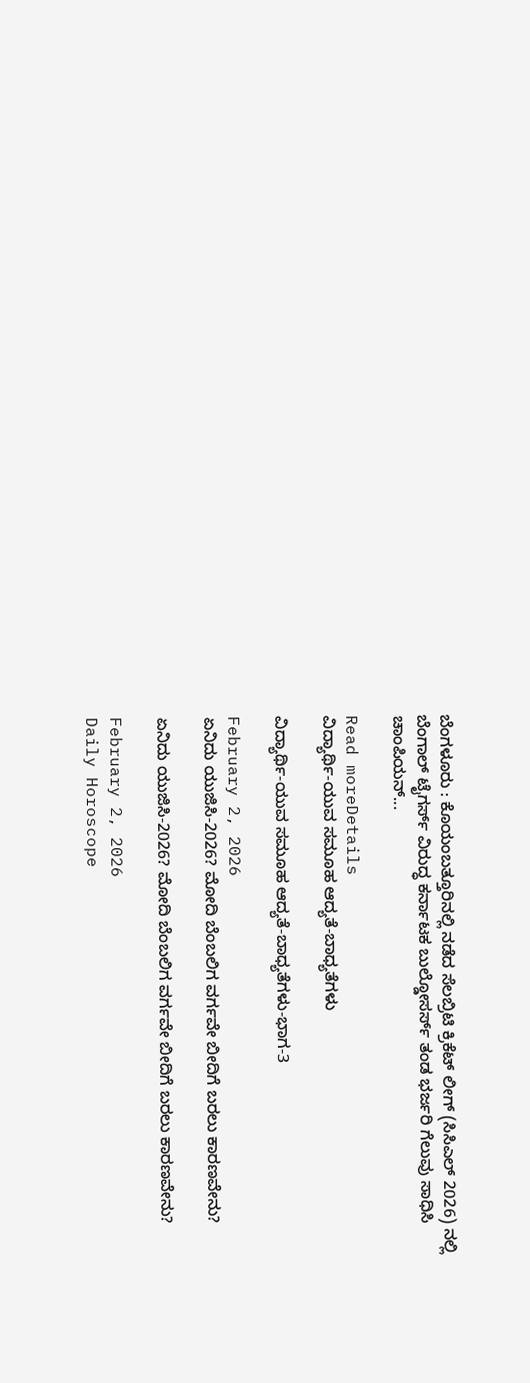ಬೆಂಗಳೂರು : ಕೊಯಂಬತ್ತೂರಿನಲ್ಲಿ ನಡೆದ ಸೆಲಬ್ರಿಟಿ ಕ್ರಿಕೆಟ್ ಲೀಗ್ (ಸಿಸಿಎಲ್ 2026) ನಲ್ಲಿ ಬೆಂಗಾಲ್ ಟೈಗರ್ಸ್ ವಿರುದ್ಧ ಕರ್ನಾಟಕ ಬುಲ್ಡೋಸರ್ಸ್ ತಂಡ ಭರ್ಜರಿ ಗೆಲುವು ಸಾಧಿಸಿ ಚಾಂಪಿಯನ್...

Read moreDetails
ವಿದ್ಯಾರ್ಥಿ-ಯುವ ಸಮೂಹ ಆದ್ಯತೆ-ಬಾಧ್ಯತೆಗಳು

ವಿದ್ಯಾರ್ಥಿ-ಯುವ ಸಮೂಹ ಆದ್ಯತೆ-ಬಾಧ್ಯತೆಗಳು-ಭಾಗ-3

February 2, 2026
ಏನಿದು ಯುಜಿಸಿ-2026? ಮೋದಿ ಬೆಂಬಲಿಗ ವರ್ಗವೇ ಬೀದಿಗೆ ಬರಲು ಕಾರಣವೇನು?

ಏನಿದು ಯುಜಿಸಿ-2026? ಮೋದಿ ಬೆಂಬಲಿಗ ವರ್ಗವೇ ಬೀದಿಗೆ ಬರಲು ಕಾರಣವೇನು?

February 2, 2026
Daily Horoscope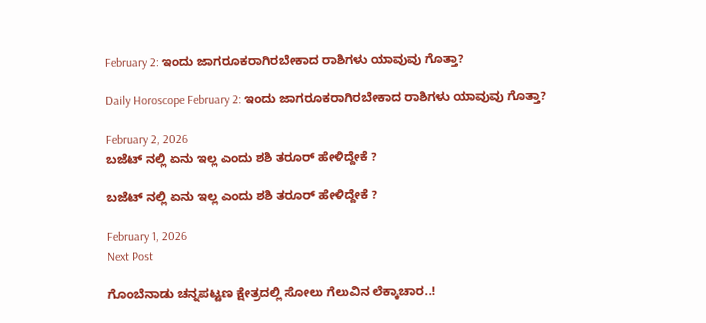February 2: ಇಂದು ಜಾಗರೂಕರಾಗಿರಬೇಕಾದ ರಾಶಿಗಳು ಯಾವುವು ಗೊತ್ತಾ?

Daily Horoscope February 2: ಇಂದು ಜಾಗರೂಕರಾಗಿರಬೇಕಾದ ರಾಶಿಗಳು ಯಾವುವು ಗೊತ್ತಾ?

February 2, 2026
ಬಜೆಟ್ ನಲ್ಲಿ ಏನು ಇಲ್ಲ ಎಂದು ಶಶಿ ತರೂರ್ ಹೇಳಿದ್ದೇಕೆ ?

ಬಜೆಟ್ ನಲ್ಲಿ ಏನು ಇಲ್ಲ ಎಂದು ಶಶಿ ತರೂರ್ ಹೇಳಿದ್ದೇಕೆ ?

February 1, 2026
Next Post

ಗೊಂಬೆನಾಡು ಚನ್ನಪಟ್ಟಣ ಕ್ಷೇತ್ರದಲ್ಲಿ ಸೋಲು ಗೆಲುವಿನ ಲೆಕ್ಕಾಚಾರ..!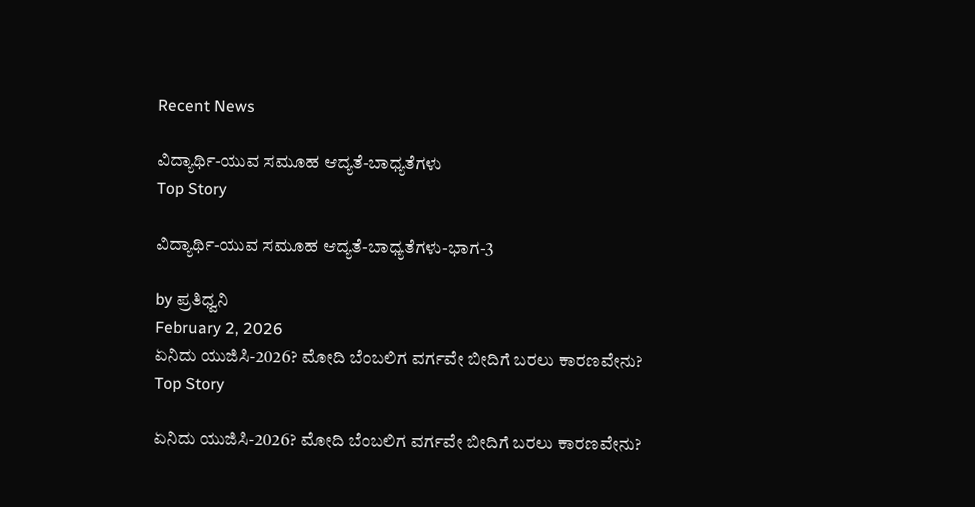Recent News

ವಿದ್ಯಾರ್ಥಿ-ಯುವ ಸಮೂಹ ಆದ್ಯತೆ-ಬಾಧ್ಯತೆಗಳು
Top Story

ವಿದ್ಯಾರ್ಥಿ-ಯುವ ಸಮೂಹ ಆದ್ಯತೆ-ಬಾಧ್ಯತೆಗಳು-ಭಾಗ-3

by ಪ್ರತಿಧ್ವನಿ
February 2, 2026
ಏನಿದು ಯುಜಿಸಿ-2026? ಮೋದಿ ಬೆಂಬಲಿಗ ವರ್ಗವೇ ಬೀದಿಗೆ ಬರಲು ಕಾರಣವೇನು?
Top Story

ಏನಿದು ಯುಜಿಸಿ-2026? ಮೋದಿ ಬೆಂಬಲಿಗ ವರ್ಗವೇ ಬೀದಿಗೆ ಬರಲು ಕಾರಣವೇನು?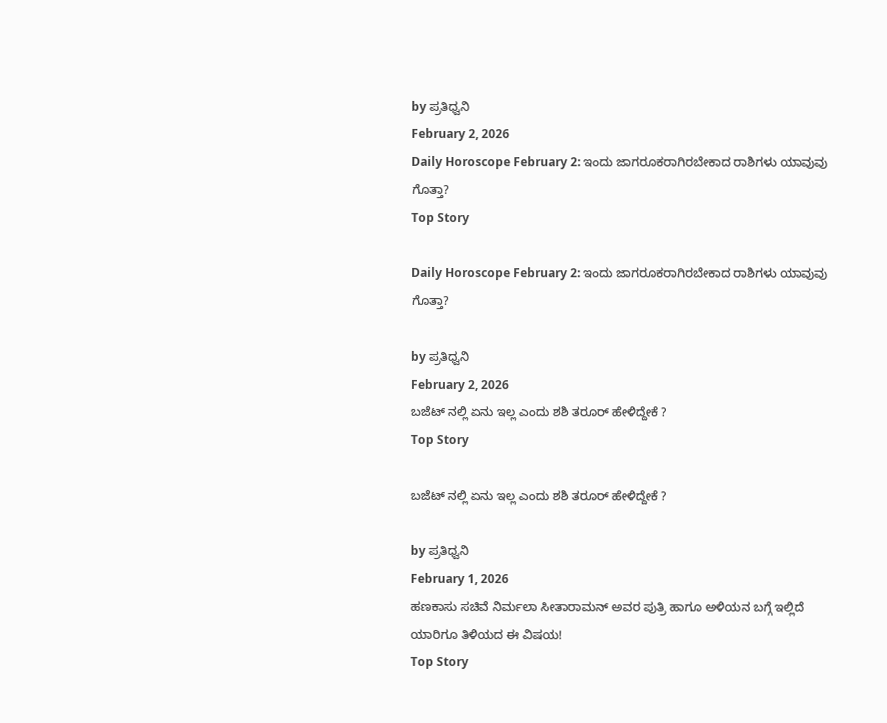by ಪ್ರತಿಧ್ವನಿ
February 2, 2026
Daily Horoscope February 2: ಇಂದು ಜಾಗರೂಕರಾಗಿರಬೇಕಾದ ರಾಶಿಗಳು ಯಾವುವು ಗೊತ್ತಾ?
Top Story

Daily Horoscope February 2: ಇಂದು ಜಾಗರೂಕರಾಗಿರಬೇಕಾದ ರಾಶಿಗಳು ಯಾವುವು ಗೊತ್ತಾ?

by ಪ್ರತಿಧ್ವನಿ
February 2, 2026
ಬಜೆಟ್ ನಲ್ಲಿ ಏನು ಇಲ್ಲ ಎಂದು ಶಶಿ ತರೂರ್ ಹೇಳಿದ್ದೇಕೆ ?
Top Story

ಬಜೆಟ್ ನಲ್ಲಿ ಏನು ಇಲ್ಲ ಎಂದು ಶಶಿ ತರೂರ್ ಹೇಳಿದ್ದೇಕೆ ?

by ಪ್ರತಿಧ್ವನಿ
February 1, 2026
ಹಣಕಾಸು ಸಚಿವೆ ನಿರ್ಮಲಾ ಸೀತಾರಾಮನ್ ಅವರ ಪುತ್ರಿ ಹಾಗೂ ಅಳಿಯನ ಬಗ್ಗೆ ಇಲ್ಲಿದೆ ಯಾರಿಗೂ ತಿಳಿಯದ ಈ ವಿಷಯ!
Top Story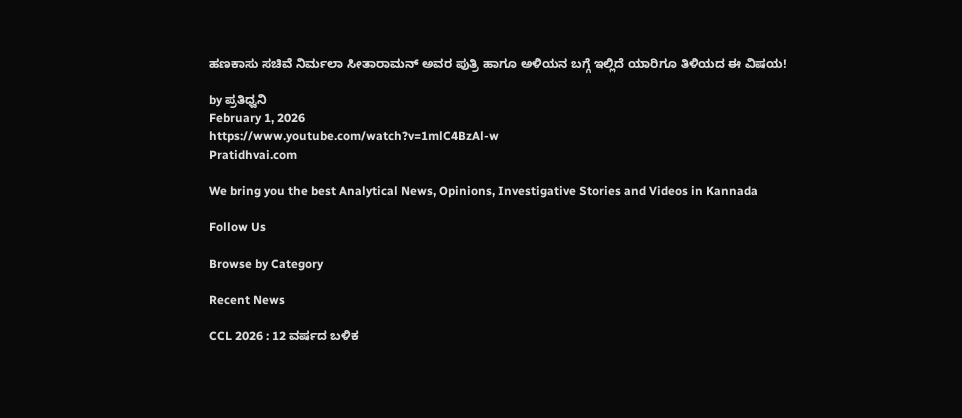ಹಣಕಾಸು ಸಚಿವೆ ನಿರ್ಮಲಾ ಸೀತಾರಾಮನ್ ಅವರ ಪುತ್ರಿ ಹಾಗೂ ಅಳಿಯನ ಬಗ್ಗೆ ಇಲ್ಲಿದೆ ಯಾರಿಗೂ ತಿಳಿಯದ ಈ ವಿಷಯ!

by ಪ್ರತಿಧ್ವನಿ
February 1, 2026
https://www.youtube.com/watch?v=1mlC4BzAl-w
Pratidhvai.com

We bring you the best Analytical News, Opinions, Investigative Stories and Videos in Kannada

Follow Us

Browse by Category

Recent News

CCL 2026 : 12 ವರ್ಷದ ಬಳಿಕ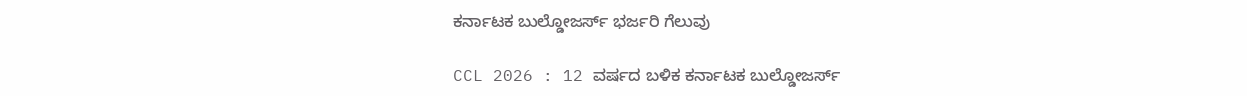ಕರ್ನಾಟಕ ಬುಲ್ಡೋಜರ್ಸ್ ಭರ್ಜರಿ ಗೆಲುವು

CCL 2026 : 12 ವರ್ಷದ ಬಳಿಕ ಕರ್ನಾಟಕ ಬುಲ್ಡೋಜರ್ಸ್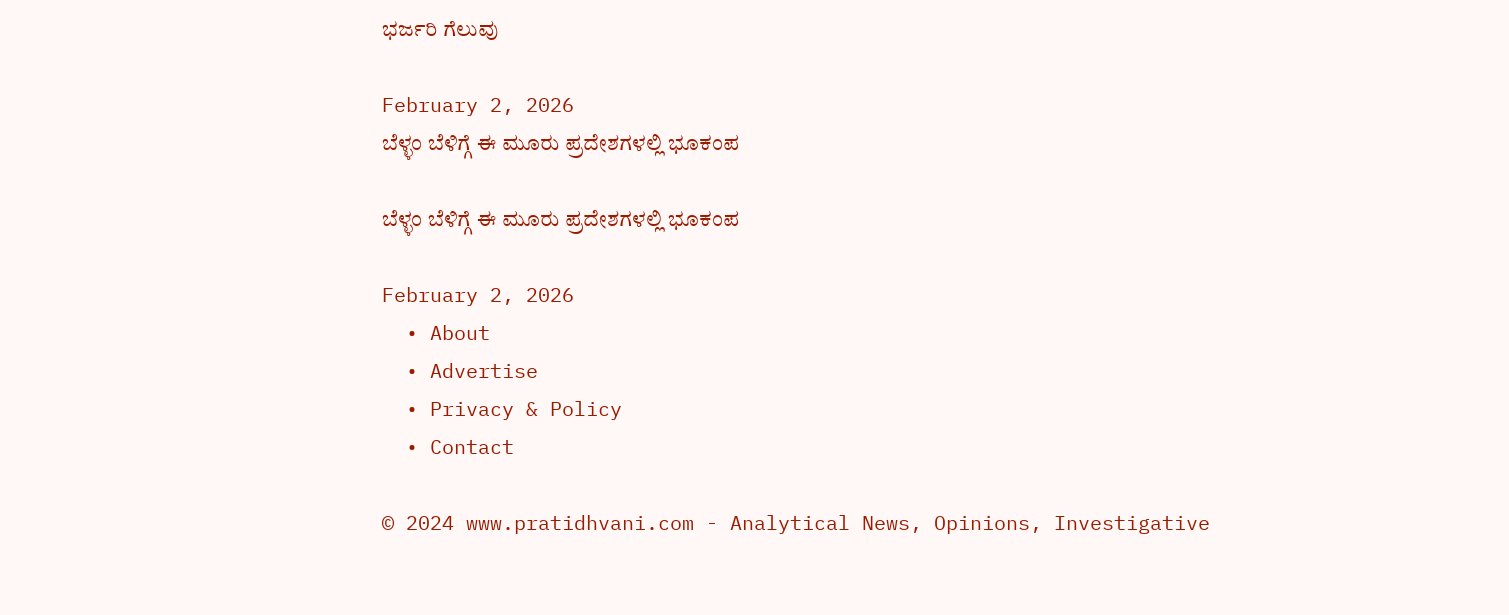ಭರ್ಜರಿ ಗೆಲುವು

February 2, 2026
ಬೆಳ್ಳಂ ಬೆಳಿಗ್ಗೆ ಈ ಮೂರು ಪ್ರದೇಶಗಳಲ್ಲಿ ಭೂಕಂಪ

ಬೆಳ್ಳಂ ಬೆಳಿಗ್ಗೆ ಈ ಮೂರು ಪ್ರದೇಶಗಳಲ್ಲಿ ಭೂಕಂಪ

February 2, 2026
  • About
  • Advertise
  • Privacy & Policy
  • Contact

© 2024 www.pratidhvani.com - Analytical News, Opinions, Investigative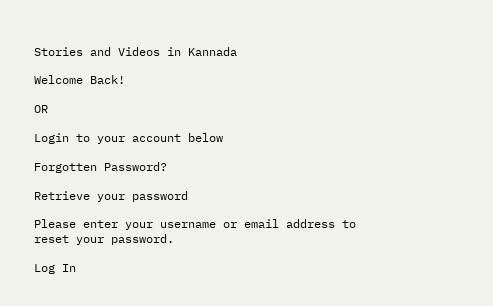Stories and Videos in Kannada

Welcome Back!

OR

Login to your account below

Forgotten Password?

Retrieve your password

Please enter your username or email address to reset your password.

Log In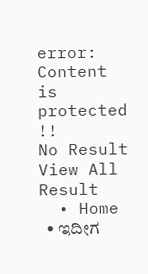error: Content is protected !!
No Result
View All Result
  • Home
  • ಇದೀಗ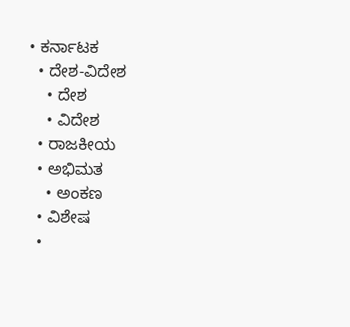• ಕರ್ನಾಟಕ
  • ದೇಶ-ವಿದೇಶ
    • ದೇಶ
    • ವಿದೇಶ
  • ರಾಜಕೀಯ
  • ಅಭಿಮತ
    • ಅಂಕಣ
  • ವಿಶೇಷ
  •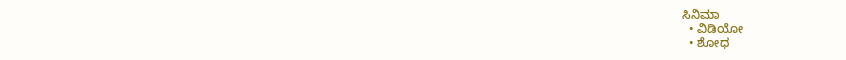ಸಿನಿಮಾ
  • ವಿಡಿಯೋ
  • ಶೋಧ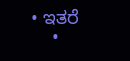• ಇತರೆ
    •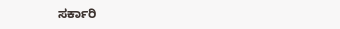ಸರ್ಕಾರಿ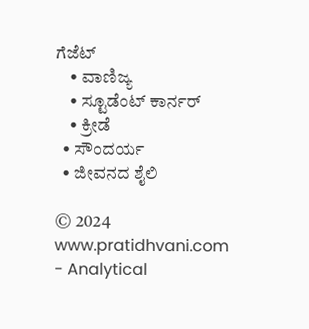ಗೆಜೆಟ್
    • ವಾಣಿಜ್ಯ
    • ಸ್ಟೂಡೆಂಟ್‌ ಕಾರ್ನರ್
    • ಕ್ರೀಡೆ
  • ಸೌಂದರ್ಯ
  • ಜೀವನದ ಶೈಲಿ

© 2024 www.pratidhvani.com - Analytical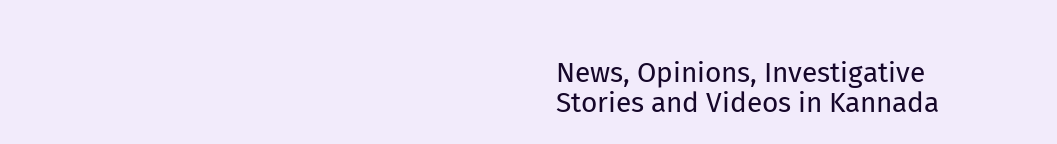News, Opinions, Investigative Stories and Videos in Kannada